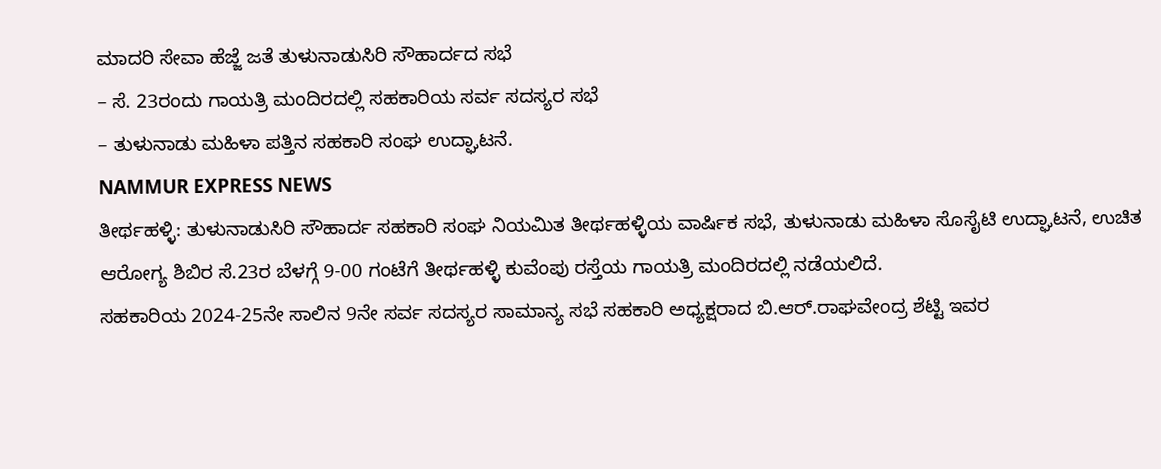ಮಾದರಿ ಸೇವಾ ಹೆಜ್ಜೆ ಜತೆ ತುಳುನಾಡುಸಿರಿ ಸೌಹಾರ್ದದ ಸಭೆ
– ಸೆ. 23ರಂದು ಗಾಯತ್ರಿ ಮಂದಿರದಲ್ಲಿ ಸಹಕಾರಿಯ ಸರ್ವ ಸದಸ್ಯರ ಸಭೆ
– ತುಳುನಾಡು ಮಹಿಳಾ ಪತ್ತಿನ ಸಹಕಾರಿ ಸಂಘ ಉದ್ಘಾಟನೆ.
NAMMUR EXPRESS NEWS
ತೀರ್ಥಹಳ್ಳಿ: ತುಳುನಾಡುಸಿರಿ ಸೌಹಾರ್ದ ಸಹಕಾರಿ ಸಂಘ ನಿಯಮಿತ ತೀರ್ಥಹಳ್ಳಿಯ ವಾರ್ಷಿಕ ಸಭೆ, ತುಳುನಾಡು ಮಹಿಳಾ ಸೊಸೈಟಿ ಉದ್ಘಾಟನೆ, ಉಚಿತ ಆರೋಗ್ಯ ಶಿಬಿರ ಸೆ.23ರ ಬೆಳಗ್ಗೆ 9-00 ಗಂಟೆಗೆ ತೀರ್ಥಹಳ್ಳಿ ಕುವೆಂಪು ರಸ್ತೆಯ ಗಾಯತ್ರಿ ಮಂದಿರದಲ್ಲಿ ನಡೆಯಲಿದೆ.
ಸಹಕಾರಿಯ 2024-25ನೇ ಸಾಲಿನ 9ನೇ ಸರ್ವ ಸದಸ್ಯರ ಸಾಮಾನ್ಯ ಸಭೆ ಸಹಕಾರಿ ಅಧ್ಯಕ್ಷರಾದ ಬಿ.ಆರ್.ರಾಘವೇಂದ್ರ ಶೆಟ್ಟಿ ಇವರ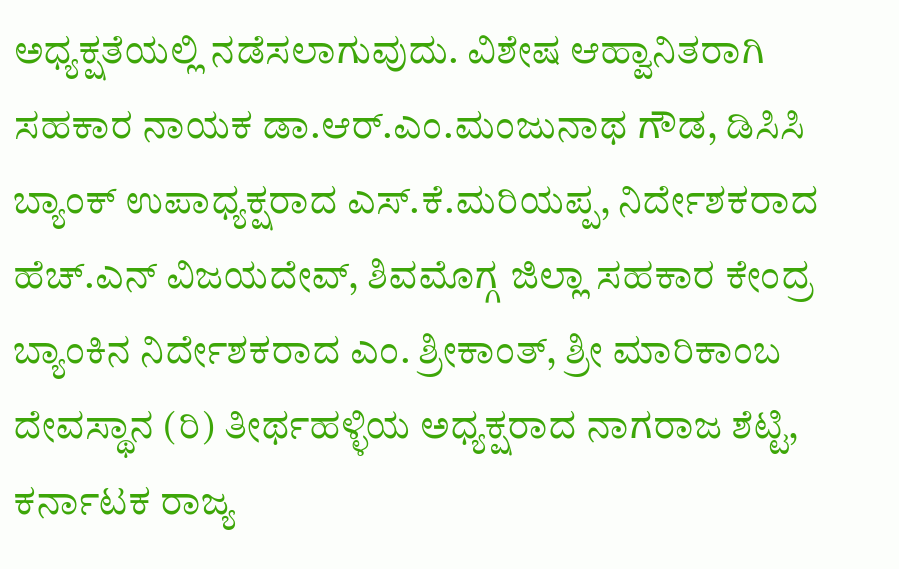ಅಧ್ಯಕ್ಷತೆಯಲ್ಲಿ ನಡೆಸಲಾಗುವುದು. ವಿಶೇಷ ಆಹ್ವಾನಿತರಾಗಿ ಸಹಕಾರ ನಾಯಕ ಡಾ.ಆರ್.ಎಂ.ಮಂಜುನಾಥ ಗೌಡ, ಡಿಸಿಸಿ ಬ್ಯಾಂಕ್ ಉಪಾಧ್ಯಕ್ಷರಾದ ಎಸ್.ಕೆ.ಮರಿಯಪ್ಪ, ನಿರ್ದೇಶಕರಾದ ಹೆಚ್.ಎನ್ ವಿಜಯದೇವ್, ಶಿವಮೊಗ್ಗ ಜಿಲ್ಲಾ ಸಹಕಾರ ಕೇಂದ್ರ ಬ್ಯಾಂಕಿನ ನಿರ್ದೇಶಕರಾದ ಎಂ. ಶ್ರೀಕಾಂತ್, ಶ್ರೀ ಮಾರಿಕಾಂಬ ದೇವಸ್ಥಾನ (ರಿ) ತೀರ್ಥಹಳ್ಳಿಯ ಅಧ್ಯಕ್ಷರಾದ ನಾಗರಾಜ ಶೆಟ್ಟಿ, ಕರ್ನಾಟಕ ರಾಜ್ಯ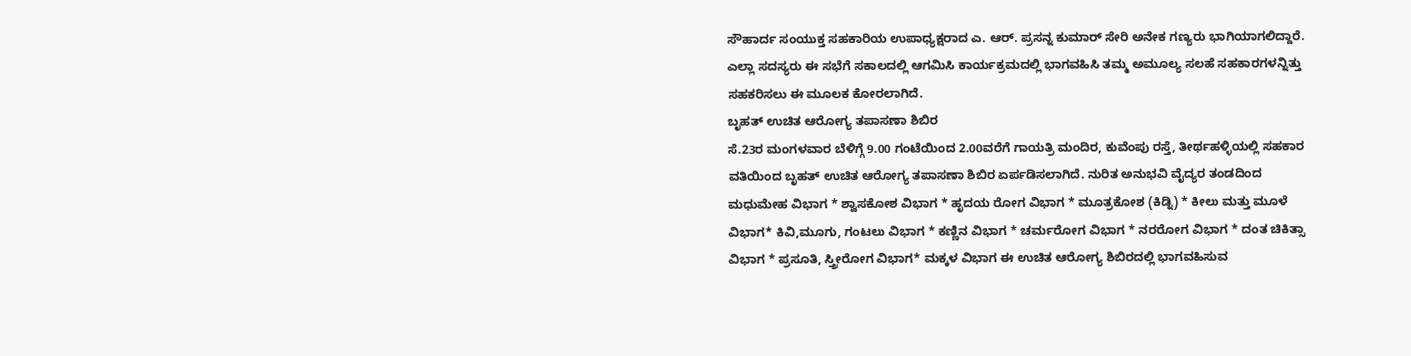ಸೌಹಾರ್ದ ಸಂಯುಕ್ತ ಸಹಕಾರಿಯ ಉಪಾಧ್ಯಕ್ಷರಾದ ಎ. ಆರ್. ಪ್ರಸನ್ನ ಕುಮಾರ್ ಸೇರಿ ಅನೇಕ ಗಣ್ಯರು ಭಾಗಿಯಾಗಲಿದ್ದಾರೆ.
ಎಲ್ಲಾ ಸದಸ್ಯರು ಈ ಸಭೆಗೆ ಸಕಾಲದಲ್ಲಿ ಆಗಮಿಸಿ ಕಾರ್ಯಕ್ರಮದಲ್ಲಿ ಭಾಗವಹಿಸಿ ತಮ್ಮ ಅಮೂಲ್ಯ ಸಲಹೆ ಸಹಕಾರಗಳನ್ನಿತ್ತು ಸಹಕರಿಸಲು ಈ ಮೂಲಕ ಕೋರಲಾಗಿದೆ.
ಬೃಹತ್ ಉಚಿತ ಆರೋಗ್ಯ ತಪಾಸಣಾ ಶಿಬಿರ
ಸೆ.23ರ ಮಂಗಳವಾರ ಬೆಳಿಗ್ಗೆ 9.00 ಗಂಟೆಯಿಂದ 2.00ವರೆಗೆ ಗಾಯತ್ರಿ ಮಂದಿರ, ಕುವೆಂಪು ರಸ್ತೆ, ತೀರ್ಥಹಳ್ಳಿಯಲ್ಲಿ ಸಹಕಾರ ವತಿಯಿಂದ ಬೃಹತ್ ಉಚಿತ ಆರೋಗ್ಯ ತಪಾಸಣಾ ಶಿಬಿರ ಏರ್ಪಡಿಸಲಾಗಿದೆ. ನುರಿತ ಅನುಭವಿ ವೈದ್ಯರ ತಂಡದಿಂದ ಮಧುಮೇಹ ವಿಭಾಗ * ಶ್ವಾಸಕೋಶ ವಿಭಾಗ * ಹೃದಯ ರೋಗ ವಿಭಾಗ * ಮೂತ್ರಕೋಶ (ಕಿಡ್ನಿ) * ಕೀಲು ಮತ್ತು ಮೂಳೆ ವಿಭಾಗ* ಕಿವಿ,ಮೂಗು, ಗಂಟಲು ವಿಭಾಗ * ಕಣ್ಣಿನ ವಿಭಾಗ * ಚರ್ಮರೋಗ ವಿಭಾಗ * ನರರೋಗ ವಿಭಾಗ * ದಂತ ಚಿಕಿತ್ಸಾ ವಿಭಾಗ * ಪ್ರಸೂತಿ, ಸ್ತ್ರೀರೋಗ ವಿಭಾಗ* ಮಕ್ಕಳ ವಿಭಾಗ ಈ ಉಚಿತ ಆರೋಗ್ಯ ಶಿಬಿರದಲ್ಲಿ ಭಾಗವಹಿಸುವ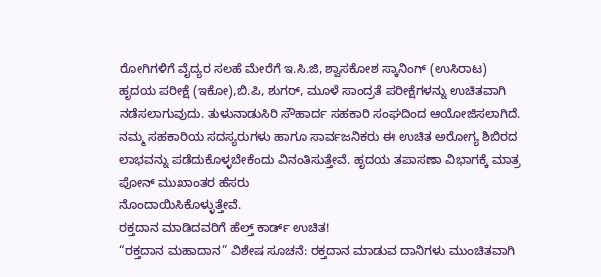ರೋಗಿಗಳಿಗೆ ವೈದ್ಯರ ಸಲಹೆ ಮೇರೆಗೆ ಇ.ಸಿ.ಜಿ, ಶ್ವಾಸಕೋಶ ಸ್ಕಾನಿಂಗ್ (ಉಸಿರಾಟ) ಹೃದಯ ಪರೀಕ್ಷೆ (ಇಕೋ),ಬಿ.ಪಿ, ಶುಗರ್, ಮೂಳೆ ಸಾಂದ್ರತೆ ಪರೀಕ್ಷೆಗಳನ್ನು ಉಚಿತವಾಗಿ ನಡೆಸಲಾಗುವುದು. ತುಳುನಾಡುಸಿರಿ ಸೌಹಾರ್ದ ಸಹಕಾರಿ ಸಂಘದಿಂದ ಆಯೋಜಿಸಲಾಗಿದೆ. ನಮ್ಮ ಸಹಕಾರಿಯ ಸದಸ್ಯರುಗಳು ಹಾಗೂ ಸಾರ್ವಜನಿಕರು ಈ ಉಚಿತ ಅರೋಗ್ಯ ಶಿಬಿರದ ಲಾಭವನ್ನು ಪಡೆದುಕೊಳ್ಳಬೇಕೆಂದು ವಿನಂತಿಸುತ್ತೇವೆ. ಹೃದಯ ತಪಾಸಣಾ ವಿಭಾಗಕ್ಕೆ ಮಾತ್ರ ಪೋನ್ ಮುಖಾಂತರ ಹೆಸರು
ನೊಂದಾಯಿಸಿಕೊಳ್ಳುತ್ತೇವೆ.
ರಕ್ತದಾನ ಮಾಡಿದವರಿಗೆ ಹೆಲ್ತ್ ಕಾರ್ಡ್ ಉಚಿತ!
“ರಕ್ತದಾನ ಮಹಾದಾನ” ವಿಶೇಷ ಸೂಚನೆ: ರಕ್ತದಾನ ಮಾಡುವ ದಾನಿಗಳು ಮುಂಚಿತವಾಗಿ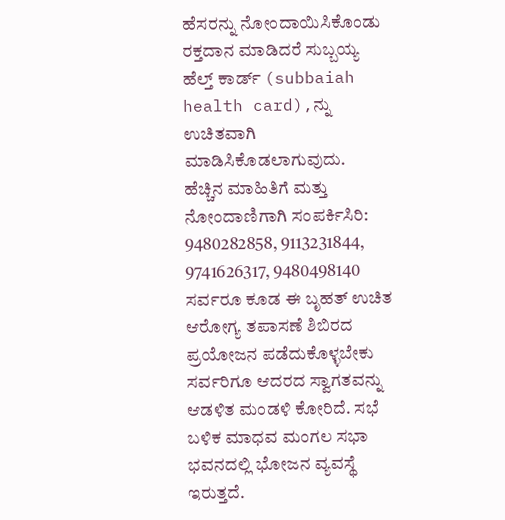ಹೆಸರನ್ನು ನೋಂದಾಯಿಸಿಕೊಂಡು ರಕ್ತದಾನ ಮಾಡಿದರೆ ಸುಬ್ಬಯ್ಯ ಹೆಲ್ತ್ ಕಾರ್ಡ್ (subbaiah health card),ನ್ನು ಉಚಿತವಾಗಿ ಮಾಡಿಸಿಕೊಡಲಾಗುವುದು.
ಹೆಚ್ಚಿನ ಮಾಹಿತಿಗೆ ಮತ್ತು ನೋಂದಾಣಿಗಾಗಿ ಸಂಪರ್ಕಿಸಿರಿ: 9480282858, 9113231844, 9741626317, 9480498140
ಸರ್ವರೂ ಕೂಡ ಈ ಬೃಹತ್ ಉಚಿತ ಆರೋಗ್ಯ ತಪಾಸಣೆ ಶಿಬಿರದ ಪ್ರಯೋಜನ ಪಡೆದುಕೊಳ್ಳಬೇಕು ಸರ್ವರಿಗೂ ಆದರದ ಸ್ವಾಗತವನ್ನು ಆಡಳಿತ ಮಂಡಳಿ ಕೋರಿದೆ. ಸಭೆ ಬಳಿಕ ಮಾಧವ ಮಂಗಲ ಸಭಾ ಭವನದಲ್ಲಿ ಭೋಜನ ವ್ಯವಸ್ಥೆ ಇರುತ್ತದೆ.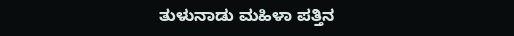ತುಳುನಾಡು ಮಹಿಳಾ ಪತ್ತಿನ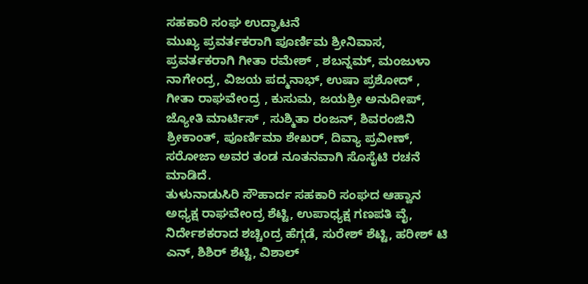ಸಹಕಾರಿ ಸಂಘ ಉದ್ಘಾಟನೆ
ಮುಖ್ಯ ಪ್ರವರ್ತಕರಾಗಿ ಪೂರ್ಣಿಮ ಶ್ರೀನಿವಾಸ, ಪ್ರವರ್ತಕರಾಗಿ ಗೀತಾ ರಮೇಶ್ , ಶಬನ್ನಮ್, ಮಂಜುಳಾ ನಾಗೇಂದ್ರ, ವಿಜಯ ಪದ್ಮನಾಭ್, ಉಷಾ ಪ್ರಶೋದ್ , ಗೀತಾ ರಾಘವೇಂದ್ರ , ಕುಸುಮ, ಜಯಶ್ರೀ ಅನುದೀಪ್, ಜ್ಯೋತಿ ಮಾರ್ಟಿಸ್ , ಸುಶ್ಮಿತಾ ರಂಜನ್, ಶಿವರಂಜಿನಿ ಶ್ರೀಕಾಂತ್, ಪೂರ್ಣಿಮಾ ಶೇಖರ್, ದಿವ್ಯಾ ಪ್ರವೀಣ್, ಸರೋಜಾ ಅವರ ತಂಡ ನೂತನವಾಗಿ ಸೊಸೈಟಿ ರಚನೆ ಮಾಡಿದೆ.
ತುಳುನಾಡುಸಿರಿ ಸೌಹಾರ್ದ ಸಹಕಾರಿ ಸಂಘದ ಆಹ್ವಾನ
ಅಧ್ಯಕ್ಷ ರಾಘವೇಂದ್ರ ಶೆಟ್ಟಿ, ಉಪಾಧ್ಯಕ್ಷ ಗಣಪತಿ ವೈ, ನಿರ್ದೇಶಕರಾದ ಶಚ್ಚಿoದ್ರ ಹೆಗ್ಗಡೆ, ಸುರೇಶ್ ಶೆಟ್ಟಿ, ಹರೀಶ್ ಟಿ ಎನ್, ಶಿಶಿರ್ ಶೆಟ್ಟಿ, ವಿಶಾಲ್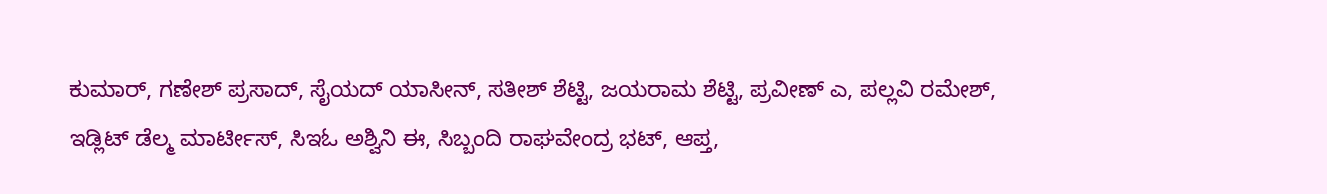ಕುಮಾರ್, ಗಣೇಶ್ ಪ್ರಸಾದ್, ಸೈಯದ್ ಯಾಸೀನ್, ಸತೀಶ್ ಶೆಟ್ಟಿ, ಜಯರಾಮ ಶೆಟ್ಟಿ, ಪ್ರವೀಣ್ ಎ, ಪಲ್ಲವಿ ರಮೇಶ್, ಇಡ್ಲಿಟ್ ಡೆಲ್ಮ ಮಾರ್ಟೀಸ್, ಸಿಇಓ ಅಶ್ವಿನಿ ಈ, ಸಿಬ್ಬಂದಿ ರಾಘವೇಂದ್ರ ಭಟ್, ಆಪ್ತ,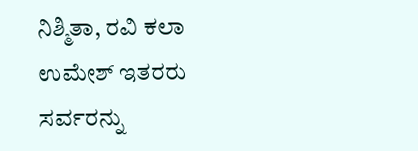ನಿಶ್ಮಿತಾ, ರವಿ ಕಲಾ ಉಮೇಶ್ ಇತರರು ಸರ್ವರನ್ನು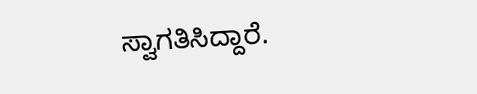ಸ್ವಾಗತಿಸಿದ್ದಾರೆ.